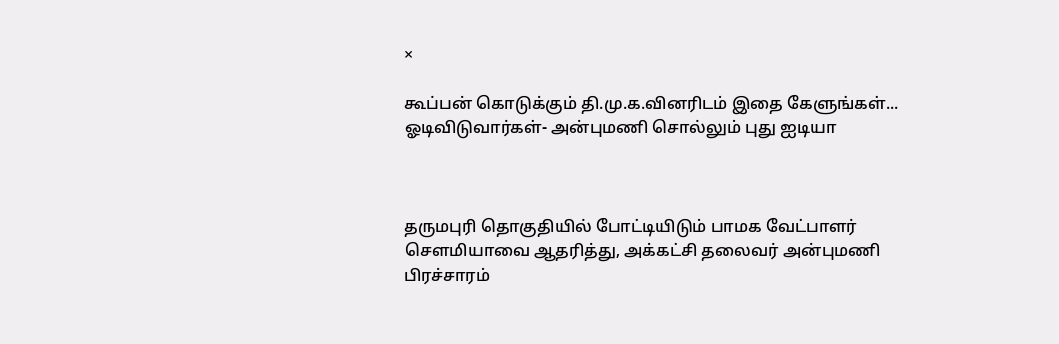×

கூப்பன் கொடுக்கும் தி.மு.க.வினரிடம் இதை கேளுங்கள்... ஓடிவிடுவார்கள்- அன்புமணி சொல்லும் புது ஐடியா



தருமபுரி தொகுதியில் போட்டியிடும் பாமக வேட்பாளர் செளமியாவை ஆதரித்து, அக்கட்சி தலைவர் அன்புமணி பிரச்சாரம்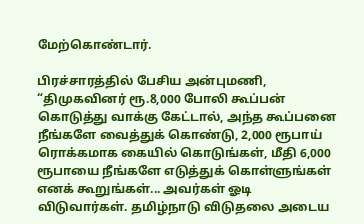மேற்கொண்டார்.

பிரச்சாரத்தில் பேசிய அன்புமணி, “திமுகவினர் ரூ.8,000 போலி கூப்பன் கொடுத்து வாக்கு கேட்டால், அந்த கூப்பனை நீங்களே வைத்துக் கொண்டு, 2,000 ரூபாய் ரொக்கமாக கையில் கொடுங்கள், மீதி 6,000 ரூபாயை நீங்களே எடுத்துக் கொள்ளுங்கள் எனக் கூறுங்கள்... அவர்கள் ஓடி விடுவார்கள். தமிழ்நாடு விடுதலை அடைய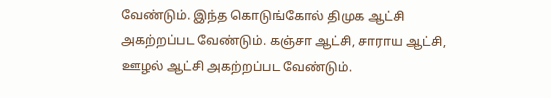வேண்டும். இந்த கொடுங்கோல் திமுக ஆட்சி அகற்றப்பட வேண்டும். கஞ்சா ஆட்சி, சாராய ஆட்சி, ஊழல் ஆட்சி அகற்றப்பட வேண்டும்.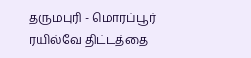தருமபுரி - மொரப்பூர் ரயில்வே திட்டத்தை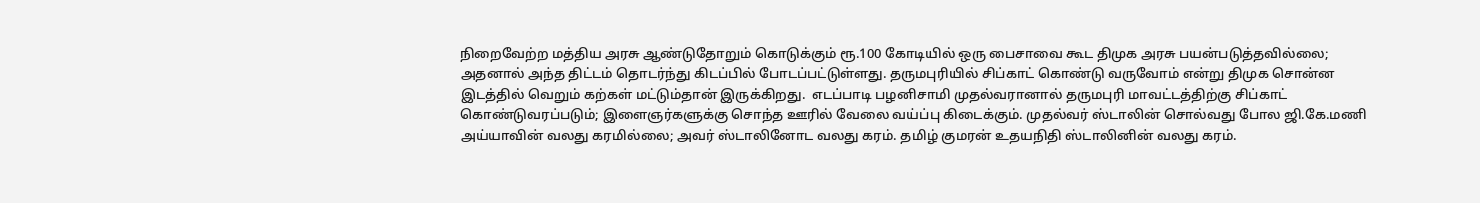நிறைவேற்ற மத்திய அரசு ஆண்டுதோறும் கொடுக்கும் ரூ.100 கோடியில் ஒரு பைசாவை கூட திமுக அரசு பயன்படுத்தவில்லை; அதனால் அந்த திட்டம் தொடர்ந்து கிடப்பில் போடப்பட்டுள்ளது. தருமபுரியில் சிப்காட் கொண்டு வருவோம் என்று திமுக சொன்ன இடத்தில் வெறும் கற்கள் மட்டும்தான் இருக்கிறது.  எடப்பாடி பழனிசாமி முதல்வரானால் தருமபுரி மாவட்டத்திற்கு சிப்காட் கொண்டுவரப்படும்; இளைஞர்களுக்கு சொந்த ஊரில் வேலை வய்ப்பு கிடைக்கும். முதல்வர் ஸ்டாலின் சொல்வது போல ஜி.கே.மணி அய்யாவின் வலது கரமில்லை; அவர் ஸ்டாலினோட வலது கரம். தமிழ் குமரன் உதயநிதி ஸ்டாலினின் வலது கரம்.